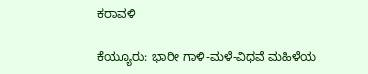ಕರಾವಳಿ

ಕೆಯ್ಯೂರು: ಭಾರೀ ಗಾಳಿ-ಮಳೆ-ವಿಧವೆ ಮಹಿಳೆಯ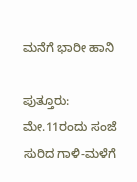ಮನೆಗೆ ಭಾರೀ ಹಾನಿ

ಪುತ್ತೂರು: ಮೇ.11ರಂದು ಸಂಜೆ ಸುರಿದ ಗಾಳಿ-ಮಳೆಗೆ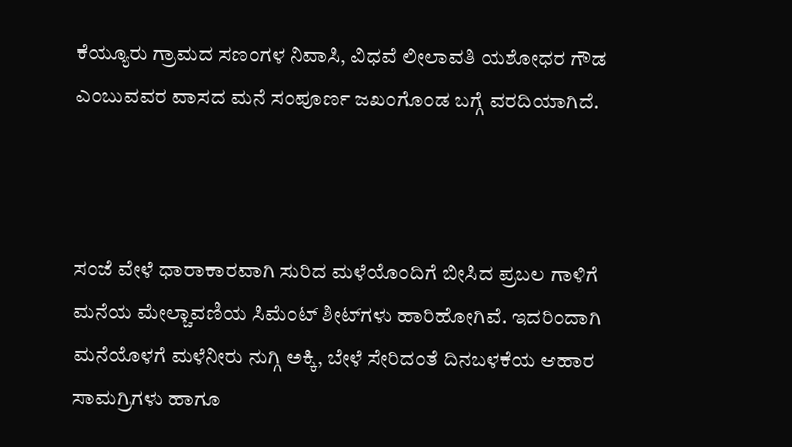ಕೆಯ್ಯೂರು ಗ್ರಾಮದ ಸಣಂಗಳ ನಿವಾಸಿ, ವಿಧವೆ ಲೀಲಾವತಿ ಯಶೋಧರ ಗೌಡ ಎಂಬುವವರ ವಾಸದ ಮನೆ ಸಂಪೂರ್ಣ ಜಖಂಗೊಂಡ ಬಗ್ಗೆ ವರದಿಯಾಗಿದೆ.



ಸಂಜೆ ವೇಳೆ ಧಾರಾಕಾರವಾಗಿ ಸುರಿದ ಮಳೆಯೊಂದಿಗೆ ಬೀಸಿದ ಪ್ರಬಲ ಗಾಳಿಗೆ ಮನೆಯ ಮೇಲ್ಚಾವಣಿಯ ಸಿಮೆಂಟ್ ಶೀಟ್‌ಗಳು ಹಾರಿಹೋಗಿವೆ. ಇದರಿಂದಾಗಿ ಮನೆಯೊಳಗೆ ಮಳೆನೀರು ನುಗ್ಗಿ ಅಕ್ಕಿ, ಬೇಳೆ ಸೇರಿದಂತೆ ದಿನಬಳಕೆಯ ಆಹಾರ ಸಾಮಗ್ರಿಗಳು ಹಾಗೂ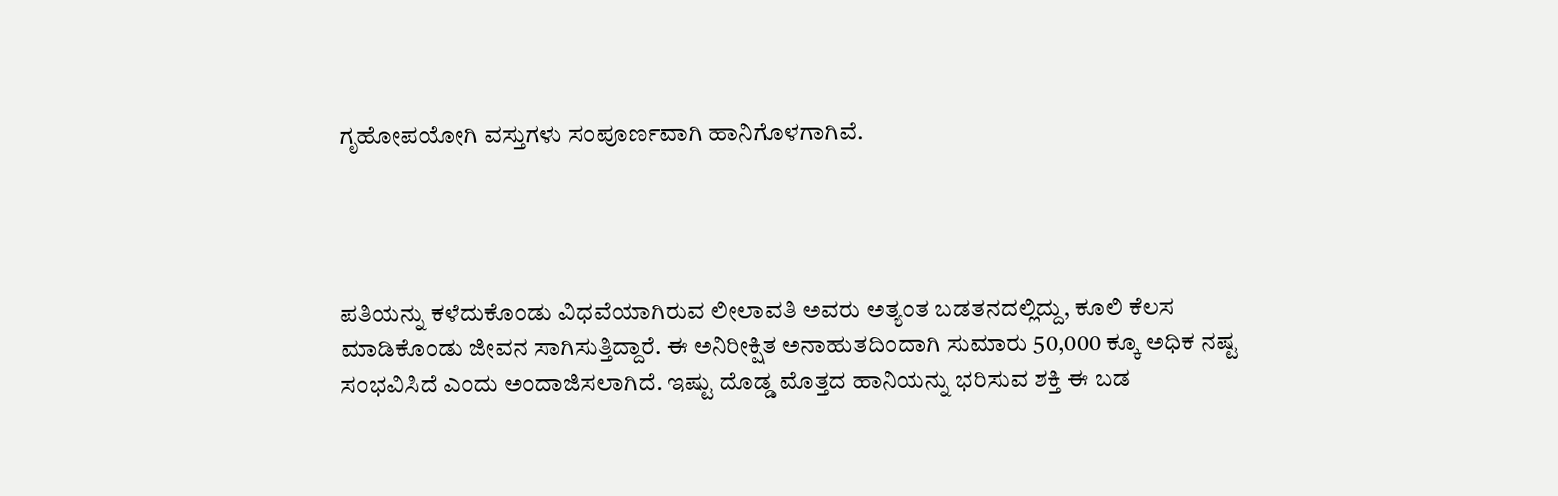ಗೃಹೋಪಯೋಗಿ ವಸ್ತುಗಳು ಸಂಪೂರ್ಣವಾಗಿ ಹಾನಿಗೊಳಗಾಗಿವೆ.




ಪತಿಯನ್ನು ಕಳೆದುಕೊಂಡು ವಿಧವೆಯಾಗಿರುವ ಲೀಲಾವತಿ ಅವರು ಅತ್ಯಂತ ಬಡತನದಲ್ಲಿದ್ದು, ಕೂಲಿ ಕೆಲಸ ಮಾಡಿಕೊಂಡು ಜೀವನ ಸಾಗಿಸುತ್ತಿದ್ದಾರೆ. ಈ ಅನಿರೀಕ್ಷಿತ ಅನಾಹುತದಿಂದಾಗಿ ಸುಮಾರು 50,000 ಕ್ಕೂ ಅಧಿಕ ನಷ್ಟ ಸಂಭವಿಸಿದೆ ಎಂದು ಅಂದಾಜಿಸಲಾಗಿದೆ. ಇಷ್ಟು ದೊಡ್ಡ ಮೊತ್ತದ ಹಾನಿಯನ್ನು ಭರಿಸುವ ಶಕ್ತಿ ಈ ಬಡ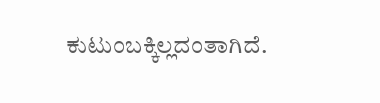ಕುಟುಂಬಕ್ಕಿಲ್ಲದಂತಾಗಿದೆ.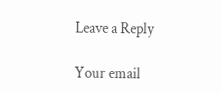Leave a Reply

Your email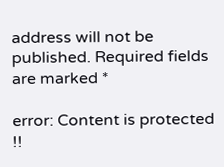address will not be published. Required fields are marked *

error: Content is protected !!